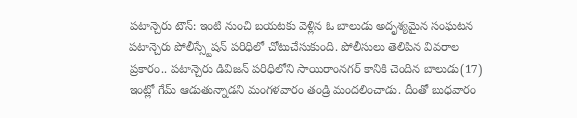పటాన్చెరు టౌన్: ఇంటి నుంచి బయటకు వెళ్లిన ఓ బాలుడు అదృశ్యమైన సంఘటన పటాన్చెరు పోలీస్స్టేషన్ పరిధిలో చోటుచేసుకుంది. పోలీసులు తెలిపిన వివరాల ప్రకారం.. పటాన్చెరు డివిజన్ పరిధిలోని సాయిరాంనగర్ కానికి చెందిన బాలుడు(17) ఇంట్లో గేమ్ ఆడుతున్నాడని మంగళవారం తండ్రి మందలించాడు. దీంతో బుధవారం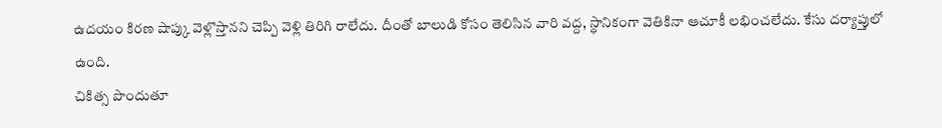ఉదయం కిరణ షాప్కు వెళ్లొస్తానని చెప్పి వెళ్లి తిరిగి రాలేదు. దీంతో బాలుడి కోసం తెలిసిన వారి వద్ద, స్థానికంగా వెతికినా ఆచూకీ లభించలేదు. కేసు దర్యాప్తులో ఉంది.
చికిత్స పొందుతూ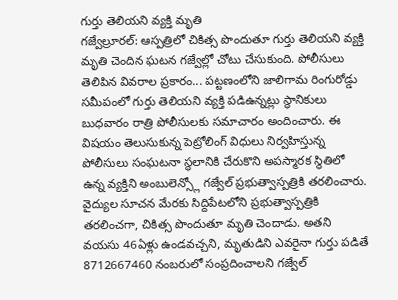గుర్తు తెలియని వ్యక్తి మృతి
గజ్వేల్రూరల్: ఆస్పత్రిలో చికిత్స పొందుతూ గుర్తు తెలియని వ్యక్తి మృతి చెందిన ఘటన గజ్వేల్లో చోటు చేసుకుంది. పోలీసులు తెలిపిన వివరాల ప్రకారం... పట్టణంలోని జాలిగామ రింగురోడ్డు సమీపంలో గుర్తు తెలియని వ్యక్తి పడిఉన్నట్లు స్థానికులు బుధవారం రాత్రి పోలీసులకు సమాచారం అందించారు. ఈ విషయం తెలుసుకున్న పెట్రోలింగ్ విధులు నిర్వహిస్తున్న పోలీసులు సంఘటనా స్థలానికి చేరుకొని అపస్మారక స్థితిలో ఉన్న వ్యక్తిని అంబులెన్స్లో గజ్వేల్ ప్రభుత్వాస్పత్రికి తరలించారు. వైద్యుల సూచన మేరకు సిద్దిపేటలోని ప్రభుత్వాస్పత్రికి తరలించగా, చికిత్స పొందుతూ మృతి చెందాడు. అతని వయసు 46ఏళ్లు ఉండవచ్చని, మృతుడిని ఎవరైనా గుర్తు పడితే 8712667460 నంబరులో సంప్రదించాలని గజ్వేల్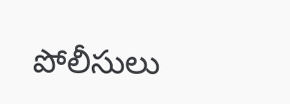పోలీసులు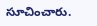సూచించారు.